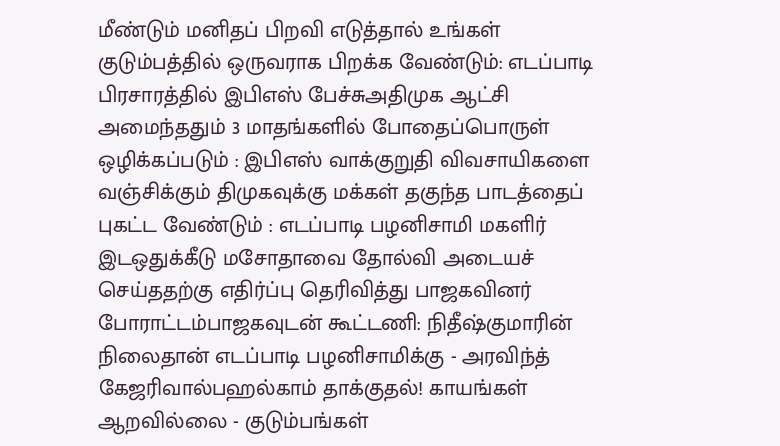மீண்டும் மனிதப் பிறவி எடுத்தால் உங்கள் குடும்பத்தில் ஒருவராக பிறக்க வேண்டும்: எடப்பாடி பிரசாரத்தில் இபிஎஸ் பேச்சுஅதிமுக ஆட்சி அமைந்ததும் 3 மாதங்களில் போதைப்பொருள் ஒழிக்கப்படும் : இபிஎஸ் வாக்குறுதி விவசாயிகளை வஞ்சிக்கும் திமுகவுக்கு மக்கள் தகுந்த பாடத்தைப் புகட்ட வேண்டும் : எடப்பாடி பழனிசாமி மகளிர் இடஒதுக்கீடு மசோதாவை தோல்வி அடையச் செய்ததற்கு எதிர்ப்பு தெரிவித்து பாஜகவினர் போராட்டம்பாஜகவுடன் கூட்டணி: நிதீஷ்குமாரின் நிலைதான் எடப்பாடி பழனிசாமிக்கு - அரவிந்த் கேஜரிவால்பஹல்காம் தாக்குதல்! காயங்கள் ஆறவில்லை - குடும்பங்கள்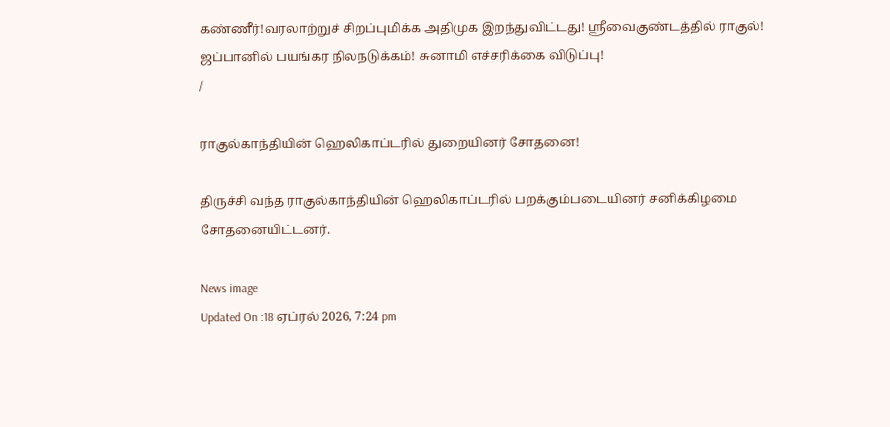கண்ணீர்!வரலாற்றுச் சிறப்புமிக்க அதிமுக இறந்துவிட்டது! ஸ்ரீவைகுண்டத்தில் ராகுல்! ஜப்பானில் பயங்கர நிலநடுக்கம்! சுனாமி எச்சரிக்கை விடுப்பு!
/

ராகுல்காந்தியின் ஹெலிகாப்டரில் துறையினர் சோதனை!

திருச்சி வந்த ராகுல்காந்தியின் ஹெலிகாப்டரில் பறக்கும்படையினர் சனிக்கிழமை சோதனையிட்டனர்.

News image
Updated On :18 ஏப்ரல் 2026, 7:24 pm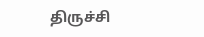திருச்சி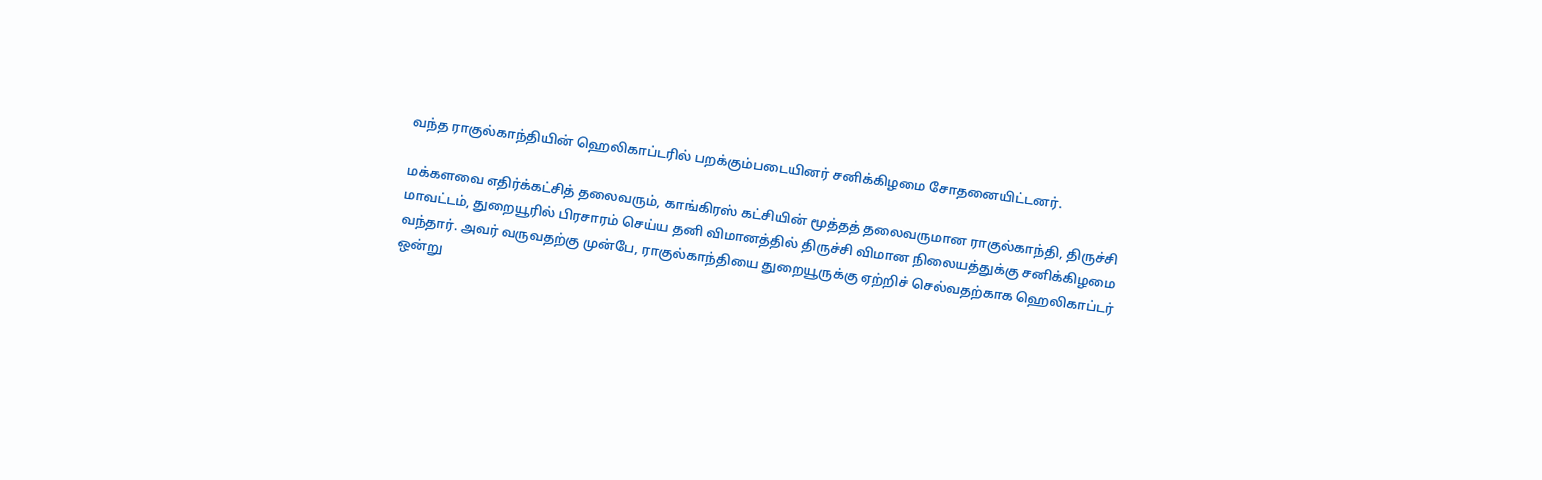வந்த ராகுல்காந்தியின் ஹெலிகாப்டரில் பறக்கும்படையினர் சனிக்கிழமை சோதனையிட்டனர்.

மக்களவை எதிர்க்கட்சித் தலைவரும், காங்கிரஸ் கட்சியின் மூத்தத் தலைவருமான ராகுல்காந்தி, திருச்சி மாவட்டம், துறையூரில் பிரசாரம் செய்ய தனி விமானத்தில் திருச்சி விமான நிலையத்துக்கு சனிக்கிழமை வந்தார். அவர் வருவதற்கு முன்பே, ராகுல்காந்தியை துறையூருக்கு ஏற்றிச் செல்வதற்காக ஹெலிகாப்டர் ஒன்று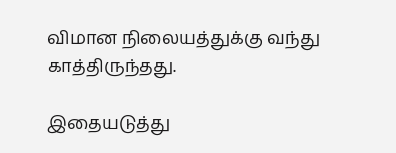விமான நிலையத்துக்கு வந்து காத்திருந்தது.

இதையடுத்து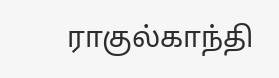ராகுல்காந்தி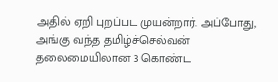அதில் ஏறி புறப்பட முயன்றார். அப்போது, அங்கு வந்த தமிழ்ச்செல்வன் தலைமையிலான 3 கொண்ட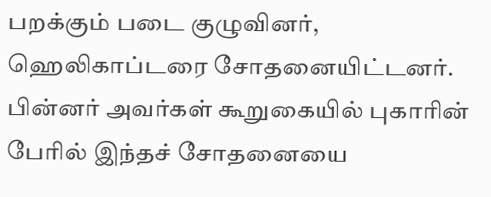பறக்கும் படை குழுவினர், ஹெலிகாப்டரை சோதனையிட்டனர். பின்னர் அவர்கள் கூறுகையில் புகாரின் பேரில் இந்தச் சோதனையை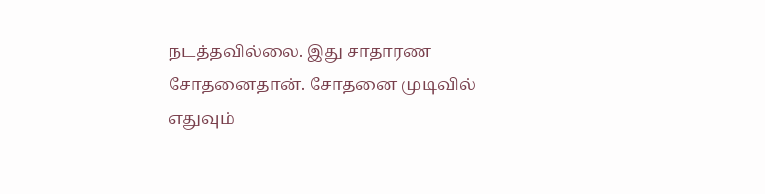நடத்தவில்லை. இது சாதாரண சோதனைதான். சோதனை முடிவில் எதுவும்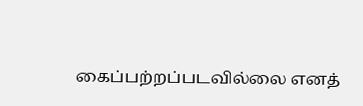கைப்பற்றப்படவில்லை எனத்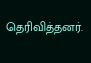தெரிவித்தனர்.